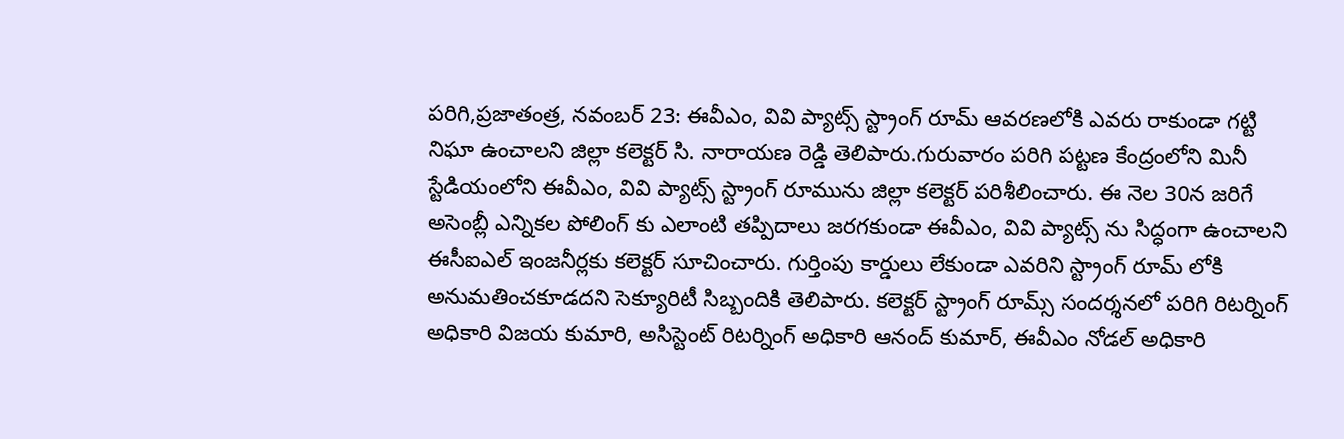పరిగి,ప్రజాతంత్ర, నవంబర్ 23: ఈవీఎం, వివి ప్యాట్స్ స్ట్రాంగ్ రూమ్ ఆవరణలోకి ఎవరు రాకుండా గట్టి నిఘా ఉంచాలని జిల్లా కలెక్టర్ సి. నారాయణ రెడ్డి తెలిపారు.గురువారం పరిగి పట్టణ కేంద్రంలోని మినీ స్టేడియంలోని ఈవీఎం, వివి ప్యాట్స్ స్ట్రాంగ్ రూమును జిల్లా కలెక్టర్ పరిశీలించారు. ఈ నెల 30న జరిగే అసెంబ్లీ ఎన్నికల పోలింగ్ కు ఎలాంటి తప్పిదాలు జరగకుండా ఈవీఎం, వివి ప్యాట్స్ ను సిద్ధంగా ఉంచాలని ఈసీఐఎల్ ఇంజనీర్లకు కలెక్టర్ సూచించారు. గుర్తింపు కార్డులు లేకుండా ఎవరిని స్ట్రాంగ్ రూమ్ లోకి అనుమతించకూడదని సెక్యూరిటీ సిబ్బందికి తెలిపారు. కలెక్టర్ స్ట్రాంగ్ రూమ్స్ సందర్శనలో పరిగి రిటర్నింగ్ అధికారి విజయ కుమారి, అసిస్టెంట్ రిటర్నింగ్ అధికారి ఆనంద్ కుమార్, ఈవీఎం నోడల్ అధికారి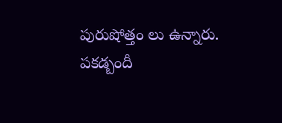పురుషోత్తం లు ఉన్నారు.
పకడ్బందీ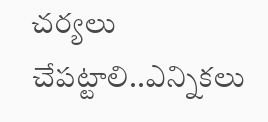చర్యలు చేపట్టాలి..ఎన్నికలు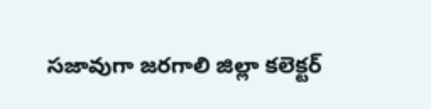సజావుగా జరగాలి జిల్లా కలెక్టర్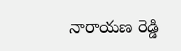నారాయణ రెడ్డి